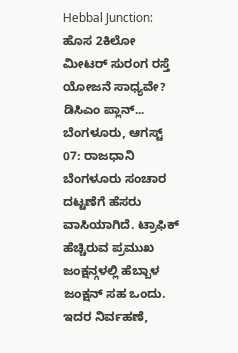Hebbal Junction: ಹೊಸ 2ಕಿಲೋ ಮೀಟರ್ ಸುರಂಗ ರಸ್ತೆ ಯೋಜನೆ ಸಾಧ್ಯವೇ? ಡಿಸಿಎಂ ಪ್ಲಾನ್...
ಬೆಂಗಳೂರು, ಆಗಸ್ಟ್ 07: ರಾಜಧಾನಿ ಬೆಂಗಳೂರು ಸಂಚಾರ ದಟ್ಟಣೆಗೆ ಹೆಸರು ವಾಸಿಯಾಗಿದೆ. ಟ್ರಾಫಿಕ್ ಹೆಚ್ಚಿರುವ ಪ್ರಮುಖ ಜಂಕ್ಷನ್ಗಳಲ್ಲಿ ಹೆಬ್ಬಾಳ ಜಂಕ್ಷನ್ ಸಹ ಒಂದು. ಇದರ ನಿರ್ವಹಣೆ,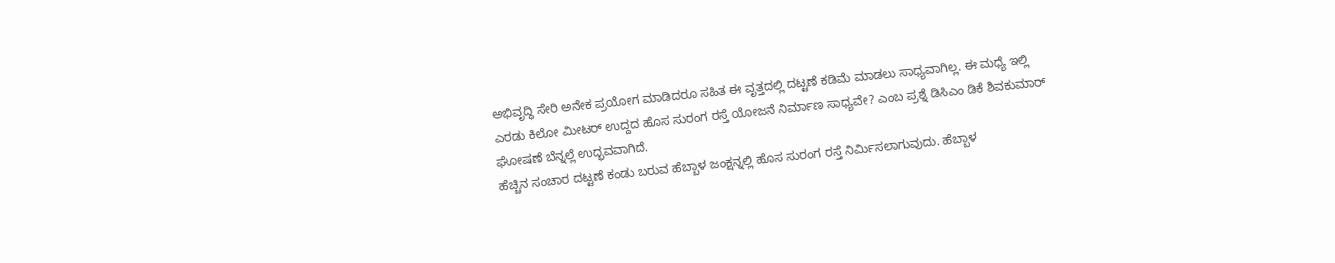ಅಭಿವೃದ್ಧಿ ಸೇರಿ ಅನೇಕ ಪ್ರಯೋಗ ಮಾಡಿದರೂ ಸಹಿತ ಈ ವೃತ್ತದಲ್ಲಿ ದಟ್ಟಣೆ ಕಡಿಮೆ ಮಾಡಲು ಸಾಧ್ಯವಾಗಿಲ್ಲ. ಈ ಮಧ್ಯೆ ಇಲ್ಲಿ ಎರಡು ಕಿಲೋ ಮೀಟರ್ ಉದ್ದದ ಹೊಸ ಸುರಂಗ ರಸ್ತೆ ಯೋಜನೆ ನಿರ್ಮಾಣ ಸಾಧ್ಯವೇ? ಎಂಬ ಪ್ರಶ್ನೆ ಡಿಸಿಎಂ ಡಿಕೆ ಶಿವಕುಮಾರ್ ಘೋಷಣೆ ಬೆನ್ನಲ್ಲೆ ಉದ್ಭವವಾಗಿದೆ.
ಹೆಚ್ಚಿನ ಸಂಚಾರ ದಟ್ಟಣೆ ಕಂಡು ಬರುವ ಹೆಬ್ಬಾಳ ಜಂಕ್ಷನ್ನಲ್ಲಿ ಹೊಸ ಸುರಂಗ ರಸ್ತೆ ನಿರ್ಮಿಸಲಾಗುವುದು. ಹೆಬ್ಬಾಳ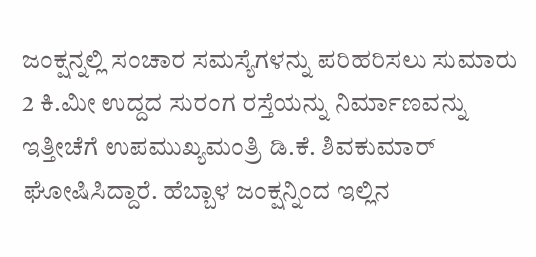ಜಂಕ್ಷನ್ನಲ್ಲಿ ಸಂಚಾರ ಸಮಸ್ಯೆಗಳನ್ನು ಪರಿಹರಿಸಲು ಸುಮಾರು 2 ಕಿ.ಮೀ ಉದ್ದದ ಸುರಂಗ ರಸ್ತೆಯನ್ನು ನಿರ್ಮಾಣವನ್ನು ಇತ್ತೀಚೆಗೆ ಉಪಮುಖ್ಯಮಂತ್ರಿ ಡಿ.ಕೆ. ಶಿವಕುಮಾರ್ ಘೋಷಿಸಿದ್ದಾರೆ. ಹೆಬ್ಬಾಳ ಜಂಕ್ಷನ್ನಿಂದ ಇಲ್ಲಿನ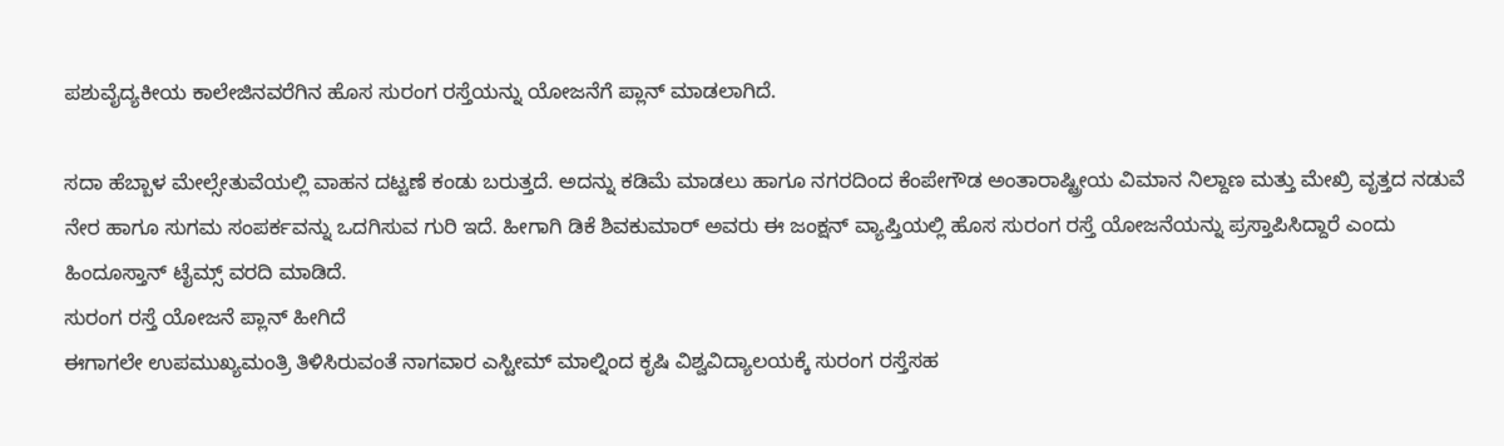ಪಶುವೈದ್ಯಕೀಯ ಕಾಲೇಜಿನವರೆಗಿನ ಹೊಸ ಸುರಂಗ ರಸ್ತೆಯನ್ನು ಯೋಜನೆಗೆ ಪ್ಲಾನ್ ಮಾಡಲಾಗಿದೆ.

ಸದಾ ಹೆಬ್ಬಾಳ ಮೇಲ್ಸೇತುವೆಯಲ್ಲಿ ವಾಹನ ದಟ್ಟಣೆ ಕಂಡು ಬರುತ್ತದೆ. ಅದನ್ನು ಕಡಿಮೆ ಮಾಡಲು ಹಾಗೂ ನಗರದಿಂದ ಕೆಂಪೇಗೌಡ ಅಂತಾರಾಷ್ಟ್ರೀಯ ವಿಮಾನ ನಿಲ್ದಾಣ ಮತ್ತು ಮೇಖ್ರಿ ವೃತ್ತದ ನಡುವೆ ನೇರ ಹಾಗೂ ಸುಗಮ ಸಂಪರ್ಕವನ್ನು ಒದಗಿಸುವ ಗುರಿ ಇದೆ. ಹೀಗಾಗಿ ಡಿಕೆ ಶಿವಕುಮಾರ್ ಅವರು ಈ ಜಂಕ್ಷನ್ ವ್ಯಾಪ್ತಿಯಲ್ಲಿ ಹೊಸ ಸುರಂಗ ರಸ್ತೆ ಯೋಜನೆಯನ್ನು ಪ್ರಸ್ತಾಪಿಸಿದ್ದಾರೆ ಎಂದು ಹಿಂದೂಸ್ತಾನ್ ಟೈಮ್ಸ್ ವರದಿ ಮಾಡಿದೆ.
ಸುರಂಗ ರಸ್ತೆ ಯೋಜನೆ ಪ್ಲಾನ್ ಹೀಗಿದೆ
ಈಗಾಗಲೇ ಉಪಮುಖ್ಯಮಂತ್ರಿ ತಿಳಿಸಿರುವಂತೆ ನಾಗವಾರ ಎಸ್ಟೀಮ್ ಮಾಲ್ನಿಂದ ಕೃಷಿ ವಿಶ್ವವಿದ್ಯಾಲಯಕ್ಕೆ ಸುರಂಗ ರಸ್ತೆಸಹ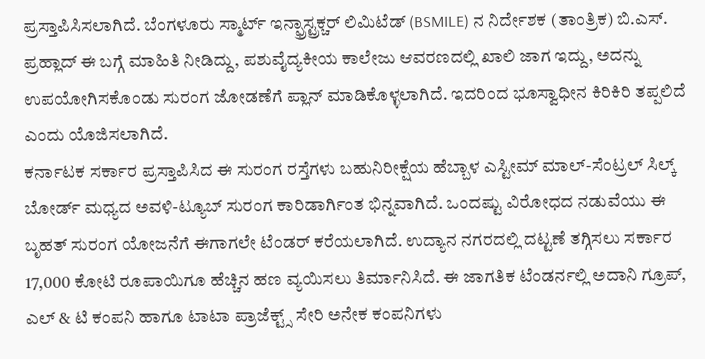ಪ್ರಸ್ತಾಪಿಸಿಸಲಾಗಿದೆ. ಬೆಂಗಳೂರು ಸ್ಮಾರ್ಟ್ ಇನ್ಫ್ರಾಸ್ಟ್ರಕ್ಚರ್ ಲಿಮಿಟೆಡ್ (BSMILE) ನ ನಿರ್ದೇಶಕ (ತಾಂತ್ರಿಕ) ಬಿ.ಎಸ್. ಪ್ರಹ್ಲಾದ್ ಈ ಬಗ್ಗೆ ಮಾಹಿತಿ ನೀಡಿದ್ದು, ಪಶುವೈದ್ಯಕೀಯ ಕಾಲೇಜು ಆವರಣದಲ್ಲಿ ಖಾಲಿ ಜಾಗ ಇದ್ದು, ಅದನ್ನು ಉಪಯೋಗಿಸಕೊಂಡು ಸುರಂಗ ಜೋಡಣೆಗೆ ಪ್ಲಾನ್ ಮಾಡಿಕೊಳ್ಳಲಾಗಿದೆ. ಇದರಿಂದ ಭೂಸ್ವಾಧೀನ ಕಿರಿಕಿರಿ ತಪ್ಪಲಿದೆ ಎಂದು ಯೊಜಿಸಲಾಗಿದೆ.
ಕರ್ನಾಟಕ ಸರ್ಕಾರ ಪ್ರಸ್ತಾಪಿಸಿದ ಈ ಸುರಂಗ ರಸ್ತೆಗಳು ಬಹುನಿರೀಕ್ಷೆಯ ಹೆಬ್ಬಾಳ ಎಸ್ಟೀಮ್ ಮಾಲ್-ಸೆಂಟ್ರಲ್ ಸಿಲ್ಕ್ ಬೋರ್ಡ್ ಮಧ್ಯದ ಅವಳಿ-ಟ್ಯೂಬ್ ಸುರಂಗ ಕಾರಿಡಾರ್ಗಿಂತ ಭಿನ್ನವಾಗಿದೆ. ಒಂದಷ್ಟು ವಿರೋಧದ ನಡುವೆಯು ಈ ಬೃಹತ್ ಸುರಂಗ ಯೋಜನೆಗೆ ಈಗಾಗಲೇ ಟೆಂಡರ್ ಕರೆಯಲಾಗಿದೆ. ಉದ್ಯಾನ ನಗರದಲ್ಲಿ ದಟ್ಟಣೆ ತಗ್ಗಿಸಲು ಸರ್ಕಾರ 17,000 ಕೋಟಿ ರೂಪಾಯಿಗೂ ಹೆಚ್ಚಿನ ಹಣ ವ್ಯಯಿಸಲು ತಿರ್ಮಾನಿಸಿದೆ. ಈ ಜಾಗತಿಕ ಟೆಂಡರ್ನಲ್ಲಿ ಅದಾನಿ ಗ್ರೂಪ್, ಎಲ್ & ಟಿ ಕಂಪನಿ ಹಾಗೂ ಟಾಟಾ ಪ್ರಾಜೆಕ್ಟ್ಸ್ ಸೇರಿ ಅನೇಕ ಕಂಪನಿಗಳು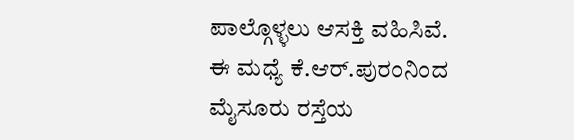ಪಾಲ್ಗೊಳ್ಳಲು ಆಸಕ್ತಿ ವಹಿಸಿವೆ.
ಈ ಮಧ್ಯೆ ಕೆ.ಆರ್.ಪುರಂನಿಂದ ಮೈಸೂರು ರಸ್ತೆಯ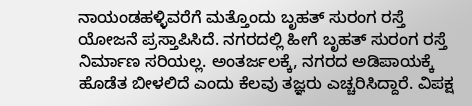ನಾಯಂಡಹಳ್ಳಿವರೆಗೆ ಮತ್ತೊಂದು ಬೃಹತ್ ಸುರಂಗ ರಸ್ತೆ ಯೋಜನೆ ಪ್ರಸ್ತಾಪಿಸಿದೆ. ನಗರದಲ್ಲಿ ಹೀಗೆ ಬೃಹತ್ ಸುರಂಗ ರಸ್ತೆ ನಿರ್ಮಾಣ ಸರಿಯಲ್ಲ. ಅಂತರ್ಜಲಕ್ಕೆ, ನಗರದ ಅಡಿಪಾಯಕ್ಕೆ ಹೊಡೆತ ಬೀಳಲಿದೆ ಎಂದು ಕೆಲವು ತಜ್ಞರು ಎಚ್ಚರಿಸಿದ್ದಾರೆ. ವಿಪಕ್ಷ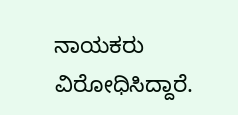ನಾಯಕರು ವಿರೋಧಿಸಿದ್ದಾರೆ.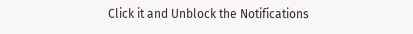Click it and Unblock the Notifications